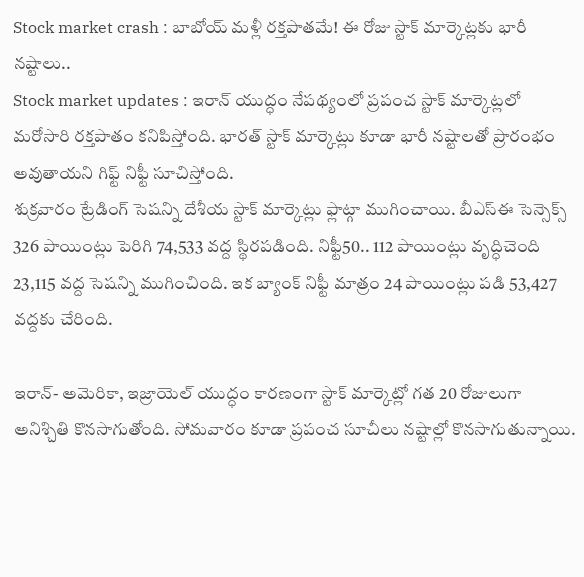Stock market crash : బాబోయ్ మళ్లీ రక్తపాతమే! ఈ రోజు స్టాక్ మార్కెట్లకు భారీ నష్టాలు..
Stock market updates : ఇరాన్ యుద్ధం నేపథ్యంలో ప్రపంచ స్టాక్ మార్కెట్లలో మరోసారి రక్తపాతం కనిపిస్తోంది. భారత్ స్టాక్ మార్కెట్లు కూడా భారీ నష్టాలతో ప్రారంభం అవుతాయని గిఫ్ట్ నిఫ్టీ సూచిస్తోంది.
శుక్రవారం ట్రేడింగ్ సెషన్ని దేశీయ స్టాక్ మార్కెట్లు ఫ్లాట్గా ముగించాయి. బీఎస్ఈ సెన్సెక్స్ 326 పాయింట్లు పెరిగి 74,533 వద్ద స్థిరపడింది. నిఫ్టీ50.. 112 పాయింట్లు వృద్ధిచెంది 23,115 వద్ద సెషన్ని ముగించింది. ఇక బ్యాంక్ నిఫ్టీ మాత్రం 24 పాయింట్లు పడి 53,427 వద్దకు చేరింది.

ఇరాన్- అమెరికా, ఇజ్రాయెల్ యుద్ధం కారణంగా స్టాక్ మార్కెట్లో గత 20 రోజులుగా అనిశ్చితి కొనసాగుతోంది. సోమవారం కూడా ప్రపంచ సూచీలు నష్టాల్లో కొనసాగుతున్నాయి.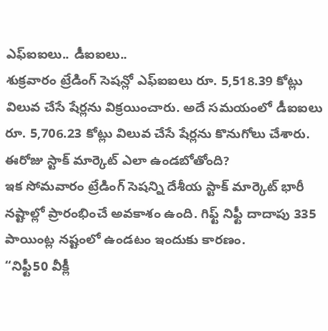ఎఫ్ఐఐలు.. డీఐఐలు..
శుక్రవారం ట్రేడింగ్ సెషన్లో ఎఫ్ఐఐలు రూ. 5,518.39 కోట్లు విలువ చేసే షేర్లను విక్రయించారు. అదే సమయంలో డీఐఐలు రూ. 5,706.23 కోట్లు విలువ చేసే షేర్లను కొనుగోలు చేశారు.
ఈరోజు స్టాక్ మార్కెట్ ఎలా ఉండబోతోంది?
ఇక సోమవారం ట్రేడింగ్ సెషన్ని దేశీయ స్టాక్ మార్కెట్ భారీ నష్టాల్లో ప్రారంభించే అవకాశం ఉంది. గిఫ్ట్ నిఫ్టీ దాదాపు 335 పాయింట్ల నష్టంలో ఉండటం ఇందుకు కారణం.
“నిఫ్టీ50 వీక్లీ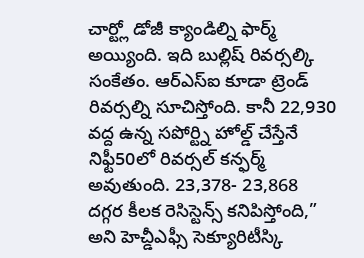చార్ట్లో డోజీ క్యాండిల్ని ఫార్మ్ అయ్యింది. ఇది బుల్లిష్ రివర్సల్కి సంకేతం. ఆర్ఎస్ఐ కూడా ట్రెండ్ రివర్సల్ని సూచిస్తోంది. కానీ 22,930 వద్ద ఉన్న సపోర్ట్ని హోల్డ్ చేస్తేనే నిఫ్టీ50లో రివర్సల్ కన్ఫర్మ్ అవుతుంది. 23,378- 23,868 దగ్గర కీలక రెసిస్టెన్స్ కనిపిస్తోంది,” అని హెచ్డీఎఫ్సీ సెక్యూరిటీస్కి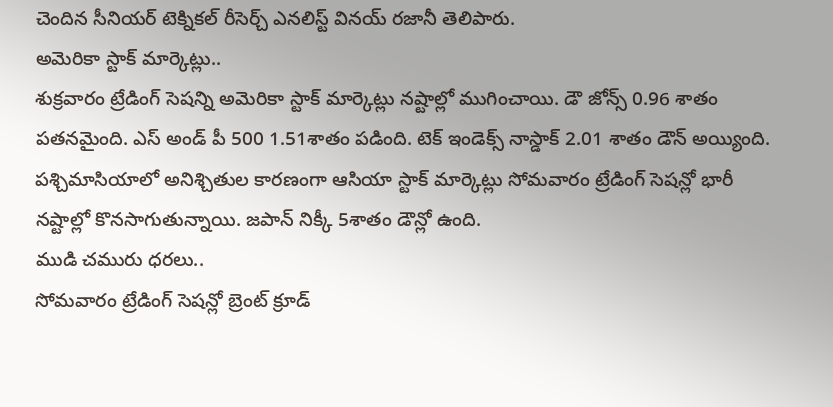చెందిన సీనియర్ టెక్నికల్ రీసెర్చ్ ఎనలిస్ట్ వినయ్ రజానీ తెలిపారు.
అమెరికా స్టాక్ మార్కెట్లు..
శుక్రవారం ట్రేడింగ్ సెషన్ని అమెరికా స్టాక్ మార్కెట్లు నష్టాల్లో ముగించాయి. డౌ జోన్స్ 0.96 శాతం పతనమైంది. ఎస్ అండ్ పీ 500 1.51శాతం పడింది. టెక్ ఇండెక్స్ నాస్డాక్ 2.01 శాతం డౌన్ అయ్యింది.
పశ్చిమాసియాలో అనిశ్చితుల కారణంగా ఆసియా స్టాక్ మార్కెట్లు సోమవారం ట్రేడింగ్ సెషన్లో భారీ నష్టాల్లో కొనసాగుతున్నాయి. జపాన్ నిక్కీ 5శాతం డౌన్లో ఉంది.
ముడి చమురు ధరలు..
సోమవారం ట్రేడింగ్ సెషన్లో బ్రెంట్ క్రూడ్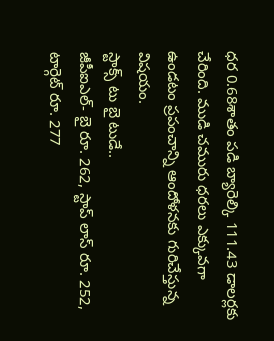ధర 0.68శాతం పడి బ్యారెల్కి 111.43 డాలర్లకు చేరింది. ముడి చమురు ధరలు ఎక్కువగా ఉండటం ప్రపంచాన్ని ఆందోళనకు గురిచేస్తున్న విషయం.
స్టాక్స్ టు బై టుడే..
జీపీఐఎల్- బై రూ. 262, స్టాప్ లాస్ రూ. 252, టార్గెట్ రూ. 277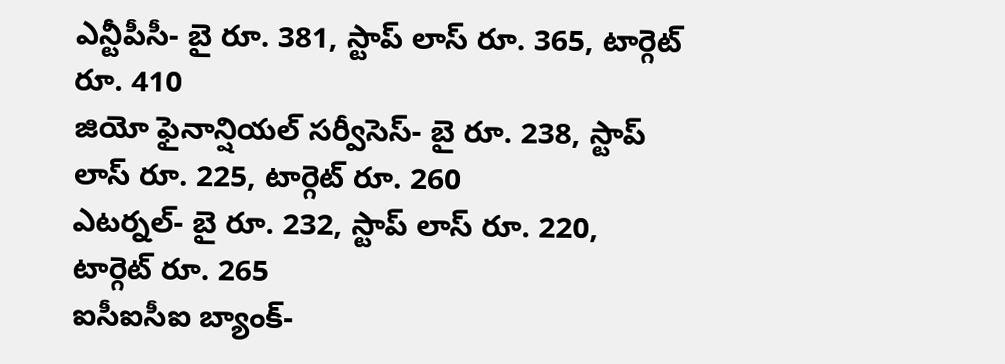ఎన్టీపీసీ- బై రూ. 381, స్టాప్ లాస్ రూ. 365, టార్గెట్ రూ. 410
జియో ఫైనాన్షియల్ సర్వీసెస్- బై రూ. 238, స్టాప్ లాస్ రూ. 225, టార్గెట్ రూ. 260
ఎటర్నల్- బై రూ. 232, స్టాప్ లాస్ రూ. 220, టార్గెట్ రూ. 265
ఐసీఐసీఐ బ్యాంక్-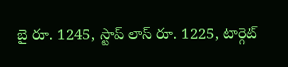బై రూ. 1245, స్టాప్ లాస్ రూ. 1225, టార్గెట్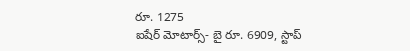రూ. 1275
ఐషేర్ మోటార్స్- బై రూ. 6909, స్టాప్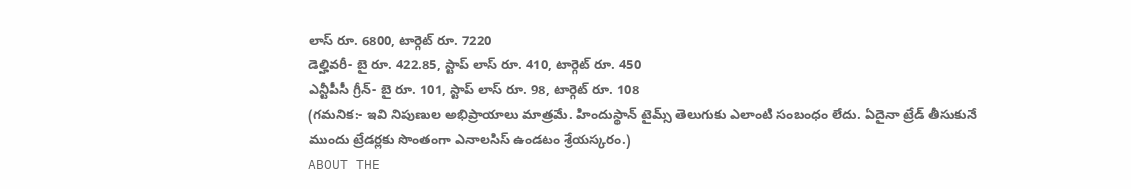లాస్ రూ. 6800, టార్గెట్ రూ. 7220
డెల్హివరీ- బై రూ. 422.85, స్టాప్ లాస్ రూ. 410, టార్గెట్ రూ. 450
ఎన్టీపీసీ గ్రీన్- బై రూ. 101, స్టాప్ లాస్ రూ. 98, టార్గెట్ రూ. 108
(గమనిక:- ఇవి నిపుణుల అభిప్రాయాలు మాత్రమే. హిందుస్థాన్ టైమ్స్ తెలుగుకు ఎలాంటి సంబంధం లేదు. ఏదైనా ట్రేడ్ తీసుకునే ముందు ట్రేడర్లకు సొంతంగా ఎనాలసిస్ ఉండటం శ్రేయస్కరం.)
ABOUT THE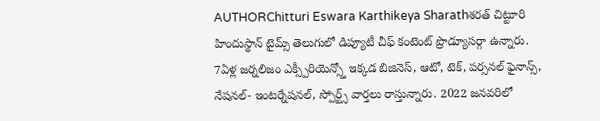AUTHORChitturi Eswara Karthikeya Sharathశరత్ చిట్టూరి హిందుస్థాన్ టైమ్స్ తెలుగులో డిప్యూటీ చీఫ్ కంటెంట్ ప్రొడ్యూసర్గా ఉన్నారు. 7ఏళ్ల జర్నలిజం ఎక్స్పీరియెన్స్తో ఇక్కడ బిజినెస్, ఆటో, టెక్, పర్సనల్ ఫైనాన్స్, నేషనల్- ఇంటర్నేషనల్, స్పోర్ట్స్ వార్తలు రాస్తున్నారు. 2022 జనవరిలో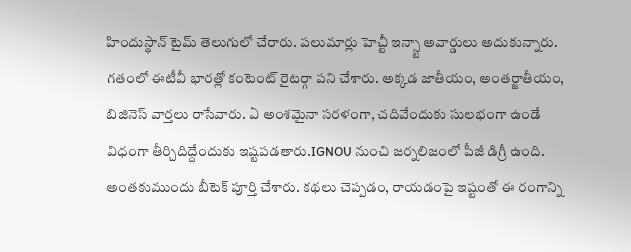హిందుస్థాన్ టైమ్ తెలుగులో చేరారు. పలుమార్లు హెచ్టీ ఇన్స్టా అవార్డులు అదుకున్నారు. గతంలో ఈటీవీ భారత్లో కంటెంట్ రైటర్గా పని చేశారు. అక్కడ జాతీయం, అంతర్జాతీయం, బిజినెస్ వార్తలు రాసేవారు. ఏ అంశమైనా సరళంగా, చదివేందుకు సులభంగా ఉండే విధంగా తీర్చిదిద్దేందుకు ఇష్టపడతారు.IGNOU నుంచి జర్నలిజంలో పీజీ డిగ్రీ ఉంది. అంతకుముందు బీటెక్ పూర్తి చేశారు. కథలు చెప్పడం, రాయడంపై ఇష్టంతో ఈ రంగాన్ని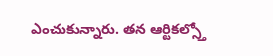ఎంచుకున్నారు. తన ఆర్టికల్స్తో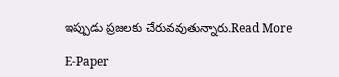ఇప్పుడు ప్రజలకు చేరువవుతున్నారు.Read More

E-Paper